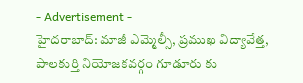- Advertisement -
హైదరాబాద్: మాజీ ఎమ్మెల్సీ, ప్రముఖ విద్యావేత్త, పాలకుర్తి నియోజకవర్గం గూడూరు కు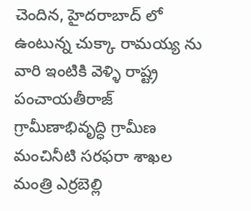చెందిన, హైదరాబాద్ లో ఉంటున్న చుక్కా రామయ్య ను వారి ఇంటికి వెళ్ళి రాష్ట్ర పంచాయతీరాజ్ గ్రామీణాభివృద్ధి గ్రామీణ మంచినీటి సరఫరా శాఖల మంత్రి ఎర్రబెల్లి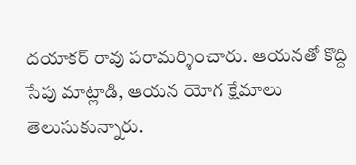దయాకర్ రావు పరామర్శించారు. ఆయనతో కొద్ది సేపు మాట్లాడి, ఆయన యోగ క్షేమాలు తెలుసుకున్నారు.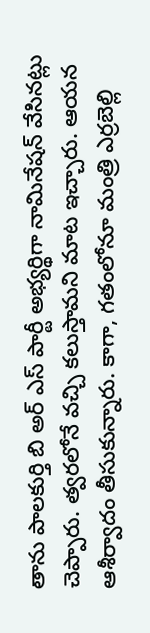తాను పాలకుర్తి బి అర్ ఎస్ పార్టీ అభ్యర్థిగా నామినేషన్ వేసినట్లు చెప్పారు. త్వరలోనే వచ్చి కలుస్తామని మాట ఇచ్చారు. ఆయన ఆశీర్వాదం తీసుకున్నారు. కాగా, గతంలోనూ మంత్రి ఎర్రబెల్లి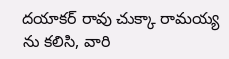దయాకర్ రావు చుక్కా రామయ్య ను కలిసి, వారి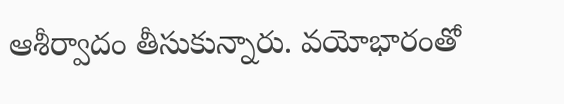ఆశీర్వాదం తీసుకున్నారు. వయోభారంతో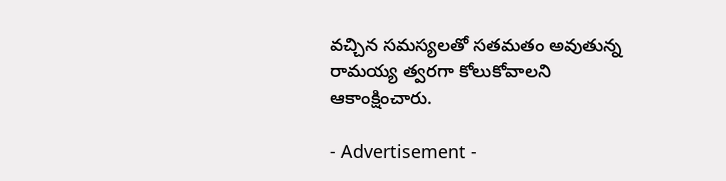వచ్చిన సమస్యలతో సతమతం అవుతున్న రామయ్య త్వరగా కోలుకోవాలని ఆకాంక్షించారు.

- Advertisement -